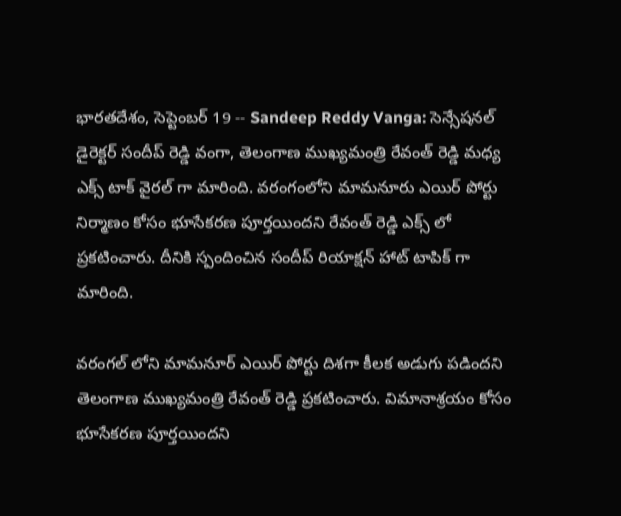భారతదేశం, సెప్టెంబర్ 19 -- Sandeep Reddy Vanga: సెన్సేషనల్ డైరెక్టర్ సందీప్ రెడ్డి వంగా, తెలంగాణ ముఖ్యమంత్రి రేవంత్ రెడ్డి మధ్య ఎక్స్ టాక్ వైరల్ గా మారింది. వరంగంలోని మామనూరు ఎయిర్ పోర్టు నిర్మాణం కోసం భూసేకరణ పూర్తయిందని రేవంత్ రెడ్డి ఎక్స్ లో ప్రకటించారు. దీనికి స్పందించిన సందీప్ రియాక్షన్ హాట్ టాపిక్ గా మారింది.

వరంగల్ లోని మామనూర్ ఎయిర్ పోర్టు దిశగా కీలక అడుగు పడిందని తెలంగాణ ముఖ్యమంత్రి రేవంత్ రెడ్డి ప్రకటించారు. విమానాశ్రయం కోసం భూసేకరణ పూర్తయిందని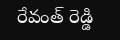రేవంత్ రెడ్డి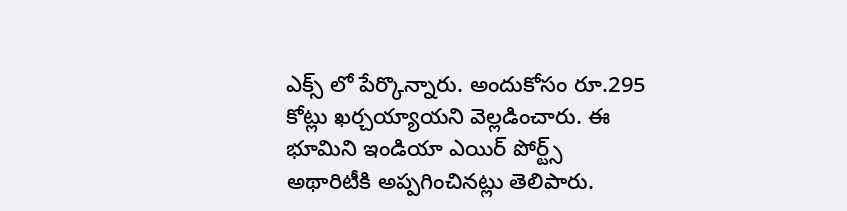ఎక్స్ లో పేర్కొన్నారు. అందుకోసం రూ.295 కోట్లు ఖర్చయ్యాయని వెల్లడించారు. ఈ భూమిని ఇండియా ఎయిర్ పోర్ట్స్ అథారిటీకి అప్పగించినట్లు తెలిపారు.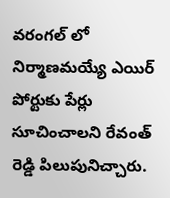వరంగల్ లో నిర్మాణమయ్యే ఎయిర్ పోర్టుకు పేర్లు సూచించాలని రేవంత్ రెడ్డి పిలుపునిచ్చారు.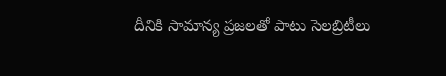దీనికి సామాన్య ప్రజలతో పాటు సెలబ్రిటీలు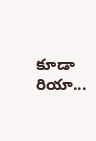కూడా రియా...